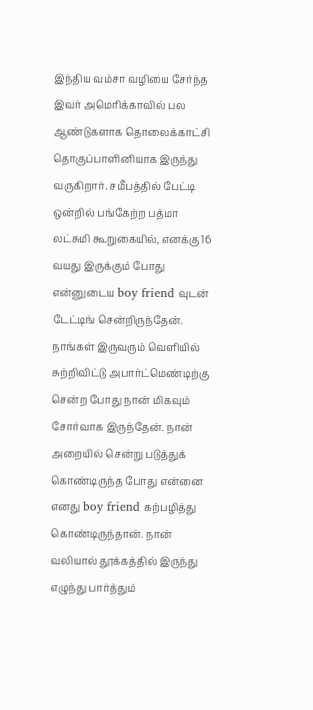இந்திய வம்சா வழியை சேர்ந்த இவர் அமெரிக்காவில் பல ஆண்டுகளாக தொலைக்காட்சி தொகுப்பாளினியாக இருந்து வருகிறார். சமீபத்தில் பேட்டி ஒன்றில் பங்கேற்ற பத்மா லட்சுமி கூறுகையில், எனக்கு 16 வயது இருக்கும் போது என்னுடைய boy friend வுடன் டேட்டிங் சென்றிருந்தேன்.
நாங்கள் இருவரும் வெளியில் சுற்றிவிட்டு அபார்ட்மெண்டிற்கு சென்ற போது நான் மிகவும் சோர்வாக இருந்தேன். நான் அறையில் சென்று படுத்துக் கொண்டிருந்த போது என்னை எனது boy friend கற்பழித்து கொண்டிருந்தான். நான் வலியால் தூக்கத்தில் இருந்து எழுந்து பார்த்தும்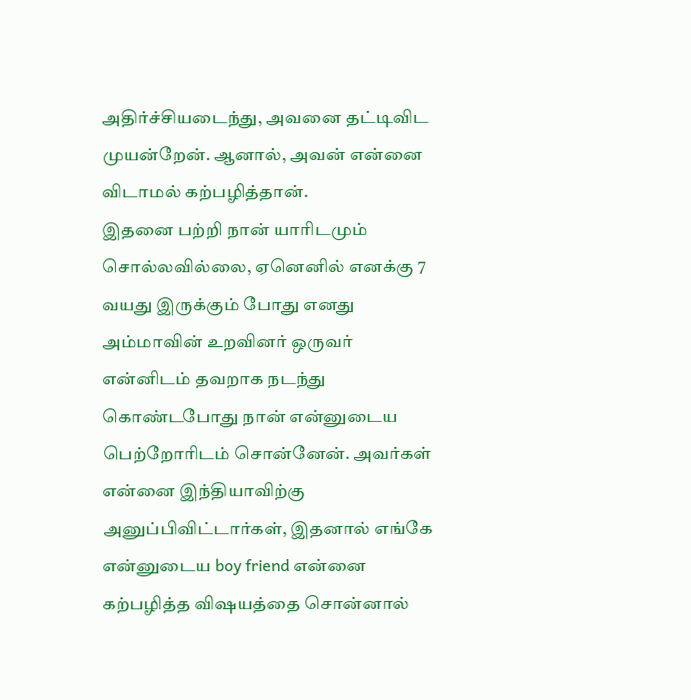அதிர்ச்சியடைந்து, அவனை தட்டிவிட முயன்றேன். ஆனால், அவன் என்னை விடாமல் கற்பழித்தான்.
இதனை பற்றி நான் யாரிடமும் சொல்லவில்லை, ஏனெனில் எனக்கு 7 வயது இருக்கும் போது எனது அம்மாவின் உறவினர் ஒருவர் என்னிடம் தவறாக நடந்து கொண்டபோது நான் என்னுடைய பெற்றோரிடம் சொன்னேன். அவர்கள் என்னை இந்தியாவிற்கு அனுப்பிவிட்டார்கள், இதனால் எங்கே என்னுடைய boy friend என்னை கற்பழித்த விஷயத்தை சொன்னால்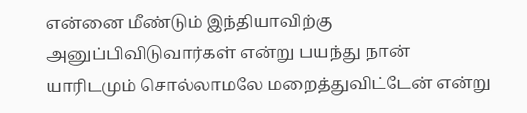என்னை மீண்டும் இந்தியாவிற்கு அனுப்பிவிடுவார்கள் என்று பயந்து நான் யாரிடமும் சொல்லாமலே மறைத்துவிட்டேன் என்று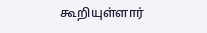கூறியுள்ளார்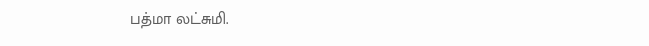பத்மா லட்சுமி.